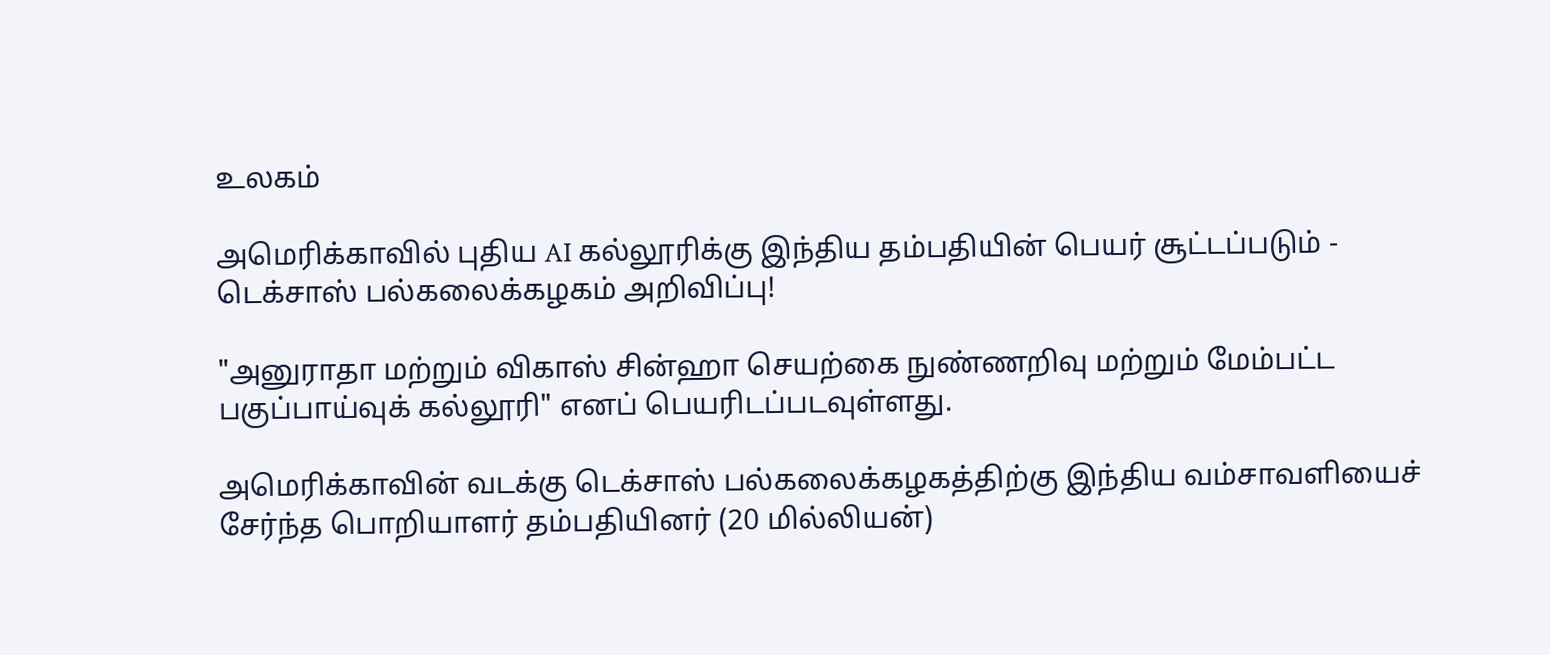உலகம்

அமெரிக்காவில் புதிய AI கல்லூரிக்கு இந்திய தம்பதியின் பெயர் சூட்டப்படும் - டெக்சாஸ் பல்கலைக்கழகம் அறிவிப்பு!

"அனுராதா மற்றும் விகாஸ் சின்ஹா செயற்கை நுண்ணறிவு மற்றும் மேம்பட்ட பகுப்பாய்வுக் கல்லூரி" எனப் பெயரிடப்படவுள்ளது.

அமெரிக்காவின் வடக்கு டெக்சாஸ் பல்கலைக்கழகத்திற்கு இந்திய வம்சாவளியைச் சேர்ந்த பொறியாளர் தம்பதியினர் (20 மில்லியன்)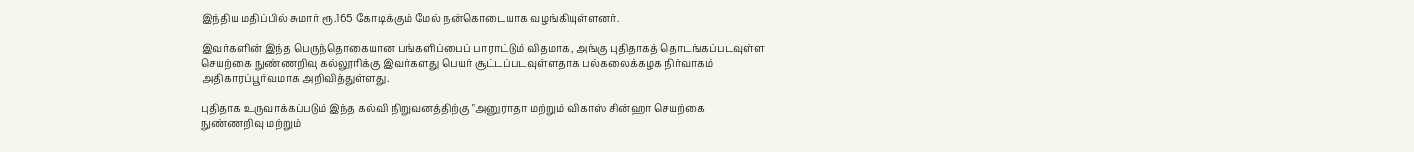இந்திய மதிப்பில் சுமார் ரூ.165 கோடிக்கும் மேல் நன்கொடையாக வழங்கியுள்ளனர்.

இவர்களின் இந்த பெருந்தொகையான பங்களிப்பைப் பாராட்டும் விதமாக, அங்கு புதிதாகத் தொடங்கப்படவுள்ள செயற்கை நுண்ணறிவு கல்லூரிக்கு இவர்களது பெயர் சூட்டப்படவுள்ளதாக பல்கலைக்கழக நிர்வாகம் அதிகாரப்பூர்வமாக அறிவித்துள்ளது.

புதிதாக உருவாக்கப்படும் இந்த கல்வி நிறுவனத்திற்கு "அனுராதா மற்றும் விகாஸ் சின்ஹா செயற்கை நுண்ணறிவு மற்றும்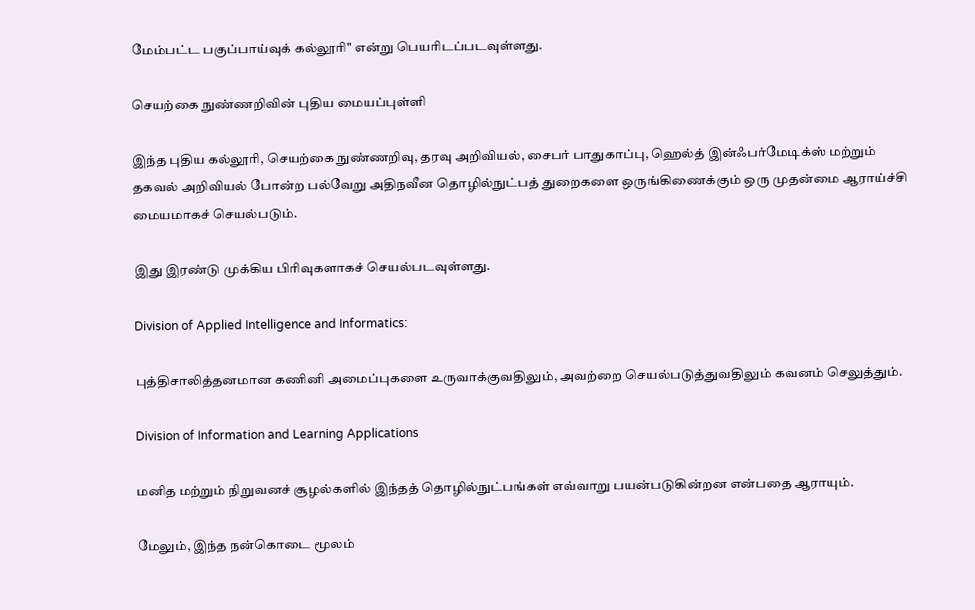மேம்பட்ட பகுப்பாய்வுக் கல்லூரி" என்று பெயரிடப்படவுள்ளது.

செயற்கை நுண்ணறிவின் புதிய மையப்புள்ளி

இந்த புதிய கல்லூரி, செயற்கை நுண்ணறிவு, தரவு அறிவியல், சைபர் பாதுகாப்பு, ஹெல்த் இன்ஃபர்மேடிக்ஸ் மற்றும் தகவல் அறிவியல் போன்ற பல்வேறு அதிநவீன தொழில்நுட்பத் துறைகளை ஒருங்கிணைக்கும் ஒரு முதன்மை ஆராய்ச்சி மையமாகச் செயல்படும்.

இது இரண்டு முக்கிய பிரிவுகளாகச் செயல்படவுள்ளது.

Division of Applied Intelligence and Informatics:

புத்திசாலித்தனமான கணினி அமைப்புகளை உருவாக்குவதிலும், அவற்றை செயல்படுத்துவதிலும் கவனம் செலுத்தும்.

Division of Information and Learning Applications

மனித மற்றும் நிறுவனச் சூழல்களில் இந்தத் தொழில்நுட்பங்கள் எவ்வாறு பயன்படுகின்றன என்பதை ஆராயும்.

மேலும், இந்த நன்கொடை மூலம்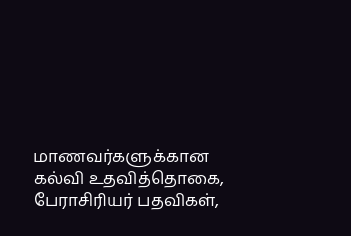மாணவர்களுக்கான கல்வி உதவித்தொகை, பேராசிரியர் பதவிகள்,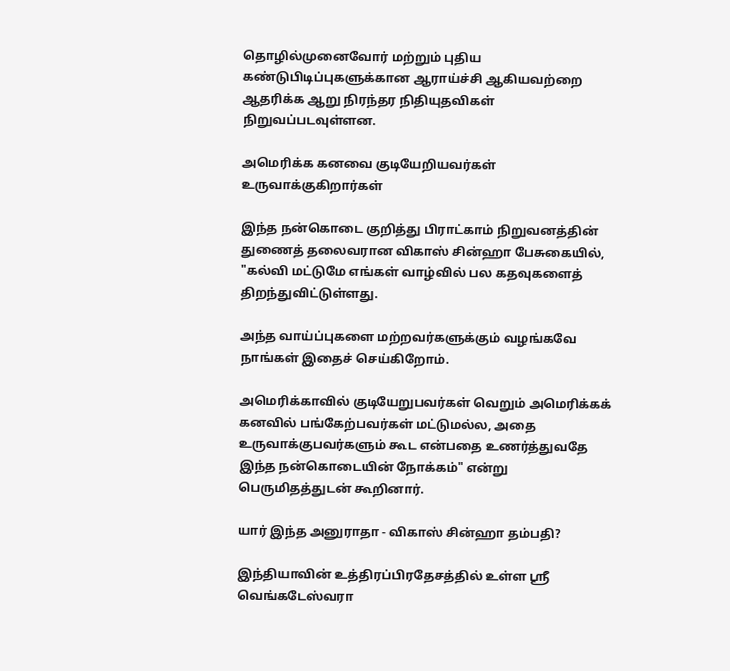தொழில்முனைவோர் மற்றும் புதிய கண்டுபிடிப்புகளுக்கான ஆராய்ச்சி ஆகியவற்றை ஆதரிக்க ஆறு நிரந்தர நிதியுதவிகள் நிறுவப்படவுள்ளன.

அமெரிக்க கனவை குடியேறியவர்கள் உருவாக்குகிறார்கள்

இந்த நன்கொடை குறித்து பிராட்காம் நிறுவனத்தின் துணைத் தலைவரான விகாஸ் சின்ஹா பேசுகையில், "கல்வி மட்டுமே எங்கள் வாழ்வில் பல கதவுகளைத் திறந்துவிட்டுள்ளது.

அந்த வாய்ப்புகளை மற்றவர்களுக்கும் வழங்கவே நாங்கள் இதைச் செய்கிறோம்.

அமெரிக்காவில் குடியேறுபவர்கள் வெறும் அமெரிக்கக் கனவில் பங்கேற்பவர்கள் மட்டுமல்ல, அதை உருவாக்குபவர்களும் கூட என்பதை உணர்த்துவதே இந்த நன்கொடையின் நோக்கம்" என்று பெருமிதத்துடன் கூறினார்.

யார் இந்த அனுராதா - விகாஸ் சின்ஹா தம்பதி?

இந்தியாவின் உத்திரப்பிரதேசத்தில் உள்ள ஸ்ரீ வெங்கடேஸ்வரா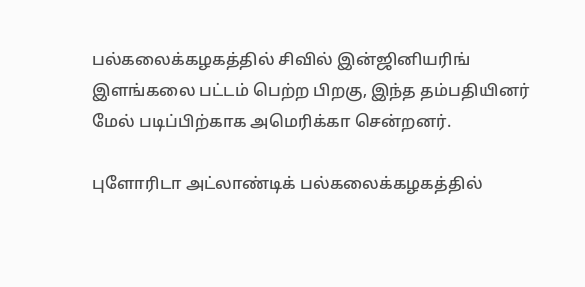பல்கலைக்கழகத்தில் சிவில் இன்ஜினியரிங் இளங்கலை பட்டம் பெற்ற பிறகு, இந்த தம்பதியினர் மேல் படிப்பிற்காக அமெரிக்கா சென்றனர்.

புளோரிடா அட்லாண்டிக் பல்கலைக்கழகத்தில்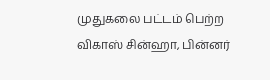முதுகலை பட்டம் பெற்ற விகாஸ் சின்ஹா, பின்னர்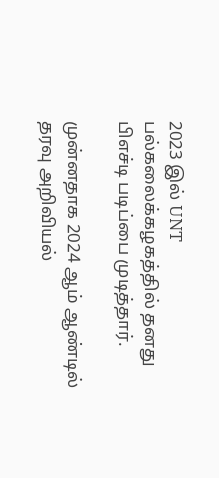2023 இல் UNT பல்கலைக்கழகத்தில் தனது பிஎச்டி படிப்பை முடித்தார்.

முன்னதாக 2024 ஆம் ஆண்டில் தரவு அறிவியல்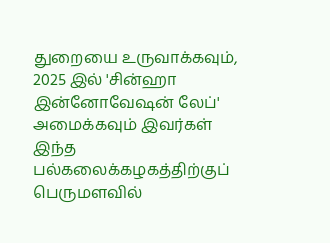துறையை உருவாக்கவும், 2025 இல் 'சின்ஹா இன்னோவேஷன் லேப்' அமைக்கவும் இவர்கள் இந்த பல்கலைக்கழகத்திற்குப் பெருமளவில்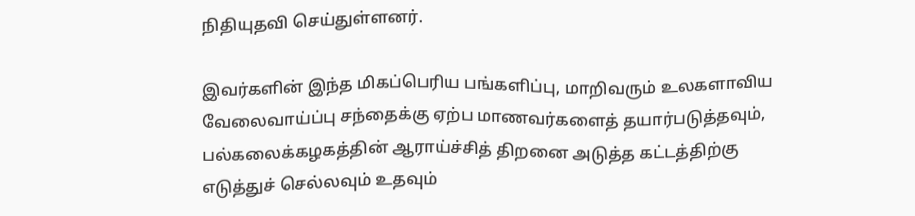நிதியுதவி செய்துள்ளனர்.

இவர்களின் இந்த மிகப்பெரிய பங்களிப்பு, மாறிவரும் உலகளாவிய வேலைவாய்ப்பு சந்தைக்கு ஏற்ப மாணவர்களைத் தயார்படுத்தவும், பல்கலைக்கழகத்தின் ஆராய்ச்சித் திறனை அடுத்த கட்டத்திற்கு எடுத்துச் செல்லவும் உதவும்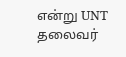என்று UNT தலைவர்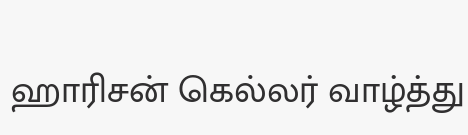ஹாரிசன் கெல்லர் வாழ்த்து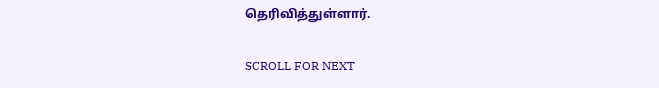தெரிவித்துள்ளார்.

SCROLL FOR NEXT